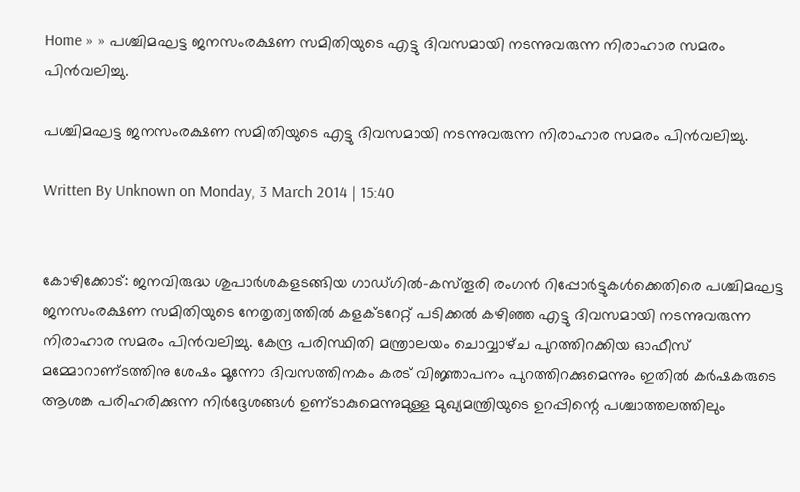Home » » പശ്ചിമഘട്ട ജനസംരക്ഷണ സമിതിയുടെ എട്ടു ദിവസമായി നടന്നുവരുന്ന നിരാഹാര സമരം പിന്‍വലിച്ചു.

പശ്ചിമഘട്ട ജനസംരക്ഷണ സമിതിയുടെ എട്ടു ദിവസമായി നടന്നുവരുന്ന നിരാഹാര സമരം പിന്‍വലിച്ചു.

Written By Unknown on Monday, 3 March 2014 | 15:40


കോഴിക്കോട്‌: ജനവിരുദ്ധ ശുപാര്‍ശകളടങ്ങിയ ഗാഡ്‌ഗില്‍-കസ്‌തൂരി രംഗന്‍ റിപ്പോര്‍ട്ടുകള്‍ക്കെതിരെ പശ്ചിമഘട്ട ജനസംരക്ഷണ സമിതിയുടെ നേതൃത്വത്തില്‍ കളക്ടറേറ്റ്‌ പടിക്കല്‍ കഴിഞ്ഞ എട്ടു ദിവസമായി നടന്നുവരുന്ന നിരാഹാര സമരം പിന്‍വലിച്ചു. കേന്ദ്ര പരിസ്ഥിതി മന്ത്രാലയം ചൊവ്വാഴ്‌ച പുറത്തിറക്കിയ ഓഫീസ്‌ മമ്മോറാണ്‌ടത്തിനു ശേഷം മൂന്നോ ദിവസത്തിനകം കരട്‌ വിജ്ഞാപനം പുറത്തിറക്കുമെന്നും ഇതില്‍ കര്‍ഷകരുടെ ആശങ്ക പരിഹരിക്കുന്ന നിര്‍ദ്ദേശങ്ങള്‍ ഉണ്‌ടാകുമെന്നുമുള്ള മുഖ്യമന്ത്രിയുടെ ഉറപ്പിന്റെ പശ്ചാത്തലത്തിലും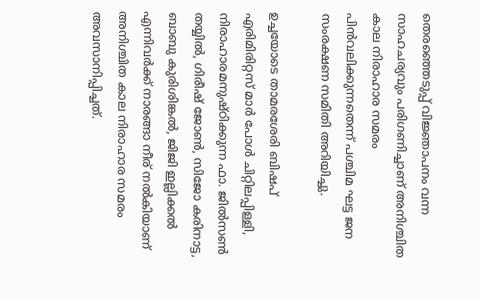തെരഞ്ഞെടുപ്പ്‌ വിജ്ഞാപനം വന്ന സാഹചര്യവും പരിഗണിച്ചാണ്‌ അനിശ്ചിത കാല നിരാഹാര സമരം പിന്‍വലിക്കുന്നതെന്ന്‌ പശ്ചിമ ഘട്ട ജന സംരക്ഷണ സമിതി അറിയിച്ചു.

ഉച്ചയോടെ താമരശേരി ബിഷപ്‌ എരിമിരിറ്റസ്‌ മാര്‍ പോള്‍ ചിറ്റിലപ്പിള്ളി, നിരാഹാരമനുഷ്‌ഠിക്കുന്ന ഫാ. ജില്‍സണ്‍ തയ്യില്‍, ഗിരീഷ്‌ ജോണ്‍, സിജോ കരിനാട്ട, ബാബു കുരിശിങ്കല്‍, ജിജി ഇല്ലിക്കല്‍ എന്നിവര്‍ക്ക്‌ നാരങ്ങാ നീര്‌ നല്‍കിയാണ്‌ അനിശ്ചിത കാല നിരാഹാര സമരം അവസാനിപ്പിച്ചത്‌.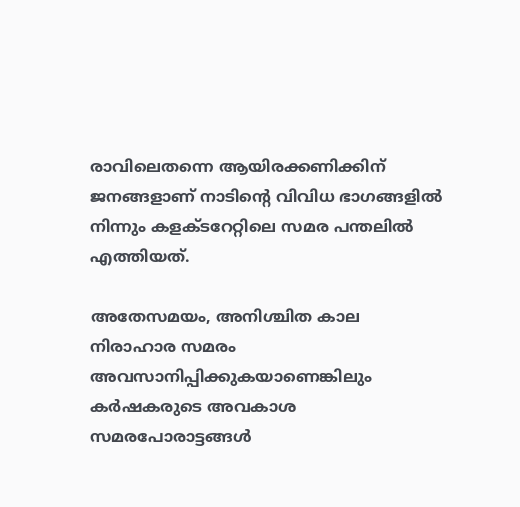രാവിലെതന്നെ ആയിരക്കണിക്കിന്‌ ജനങ്ങളാണ്‌ നാടിന്റെ വിവിധ ഭാഗങ്ങളില്‍ നിന്നും കളക്ടറേറ്റിലെ സമര പന്തലില്‍ എത്തിയത്‌.

അതേസമയം, അനിശ്ചിത കാല നിരാഹാര സമരം അവസാനിപ്പിക്കുകയാണെങ്കിലും കര്‍ഷകരുടെ അവകാശ സമരപോരാട്ടങ്ങള്‍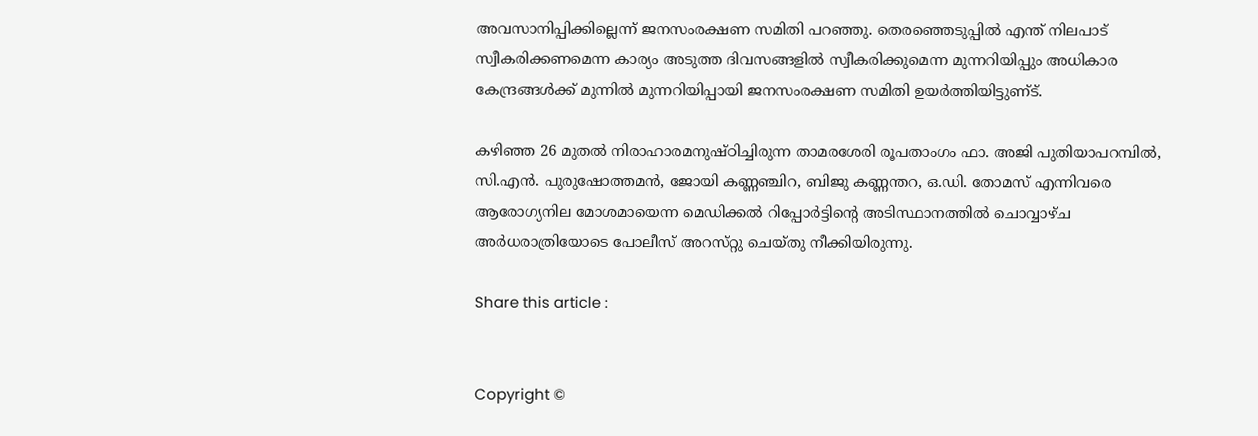അവസാനിപ്പിക്കില്ലെന്ന്‌ ജനസംരക്ഷണ സമിതി പറഞ്ഞു. തെരഞ്ഞെടുപ്പില്‍ എന്ത്‌ നിലപാട്‌ സ്വീകരിക്കണമെന്ന കാര്യം അടുത്ത ദിവസങ്ങളില്‍ സ്വീകരിക്കുമെന്ന മുന്നറിയിപ്പും അധികാര കേന്ദ്രങ്ങള്‍ക്ക്‌ മുന്നില്‍ മുന്നറിയിപ്പായി ജനസംരക്ഷണ സമിതി ഉയര്‍ത്തിയിട്ടുണ്‌ട്‌.

കഴിഞ്ഞ 26 മുതല്‍ നിരാഹാരമനുഷ്‌ഠിച്ചിരുന്ന താമരശേരി രൂപതാംഗം ഫാ. അജി പുതിയാപറമ്പില്‍, സി.എന്‍. പുരുഷോത്തമന്‍, ജോയി കണ്ണഞ്ചിറ, ബിജു കണ്ണന്തറ, ഒ.ഡി. തോമസ്‌ എന്നിവരെ ആരോഗ്യനില മോശമായെന്ന മെഡിക്കല്‍ റിപ്പോര്‍ട്ടിന്റെ അടിസ്ഥാനത്തില്‍ ചൊവ്വാഴ്‌ച അര്‍ധരാത്രിയോടെ പോലീസ്‌ അറസ്‌റ്റു ചെയ്‌തു നീക്കിയിരുന്നു.

Share this article :


Copyright ©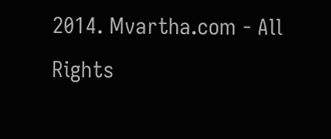2014. Mvartha.com - All Rights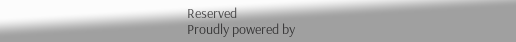Reserved
Proudly powered by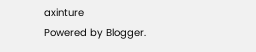axinture
Powered by Blogger.